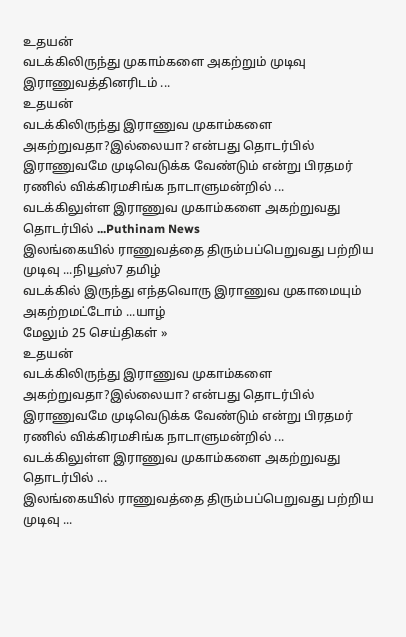உதயன்
வடக்கிலிருந்து முகாம்களை அகற்றும் முடிவு இராணுவத்தினரிடம் ...
உதயன்
வடக்கிலிருந்து இராணுவ முகாம்களை அகற்றுவதா?இல்லையா? என்பது தொடர்பில் இராணுவமே முடிவெடுக்க வேண்டும் என்று பிரதமர் ரணில் விக்கிரமசிங்க நாடாளுமன்றில் ...
வடக்கிலுள்ள இராணுவ முகாம்களை அகற்றுவது தொடர்பில் ...Puthinam News
இலங்கையில் ராணுவத்தை திரும்பப்பெறுவது பற்றிய முடிவு ...நியூஸ்7 தமிழ்
வடக்கில் இருந்து எந்தவொரு இராணுவ முகாமையும் அகற்றமட்டோம் ...யாழ்
மேலும் 25 செய்திகள் »
உதயன்
வடக்கிலிருந்து இராணுவ முகாம்களை அகற்றுவதா?இல்லையா? என்பது தொடர்பில் இராணுவமே முடிவெடுக்க வேண்டும் என்று பிரதமர் ரணில் விக்கிரமசிங்க நாடாளுமன்றில் ...
வடக்கிலுள்ள இராணுவ முகாம்களை அகற்றுவது தொடர்பில் ...
இலங்கையில் ராணுவத்தை திரும்பப்பெறுவது பற்றிய முடிவு ...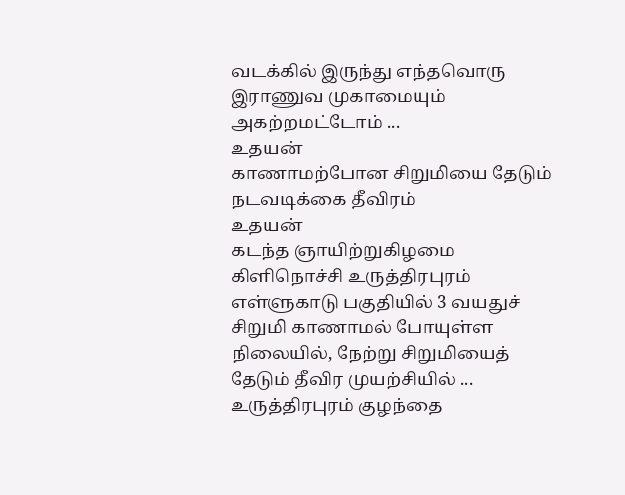வடக்கில் இருந்து எந்தவொரு இராணுவ முகாமையும் அகற்றமட்டோம் ...
உதயன்
காணாமற்போன சிறுமியை தேடும் நடவடிக்கை தீவிரம்
உதயன்
கடந்த ஞாயிற்றுகிழமை கிளிநொச்சி உருத்திரபுரம் எள்ளுகாடு பகுதியில் 3 வயதுச் சிறுமி காணாமல் போயுள்ள நிலையில், நேற்று சிறுமியைத் தேடும் தீவிர முயற்சியில் ...
உருத்திரபுரம் குழந்தை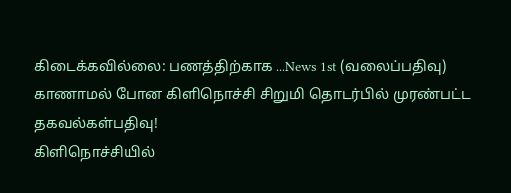கிடைக்கவில்லை: பணத்திற்காக ...News 1st (வலைப்பதிவு)
காணாமல் போன கிளிநொச்சி சிறுமி தொடர்பில் முரண்பட்ட தகவல்கள்பதிவு!
கிளிநொச்சியில்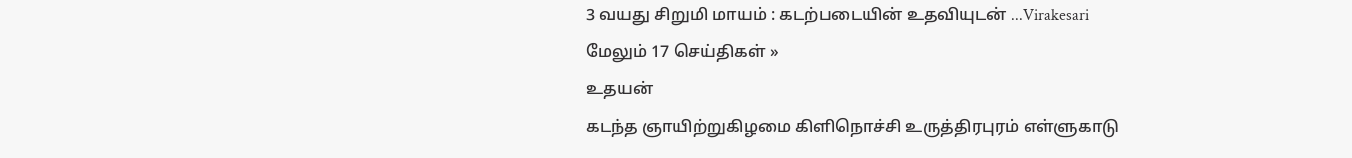3 வயது சிறுமி மாயம் : கடற்படையின் உதவியுடன் ...Virakesari
மேலும் 17 செய்திகள் »
உதயன்
கடந்த ஞாயிற்றுகிழமை கிளிநொச்சி உருத்திரபுரம் எள்ளுகாடு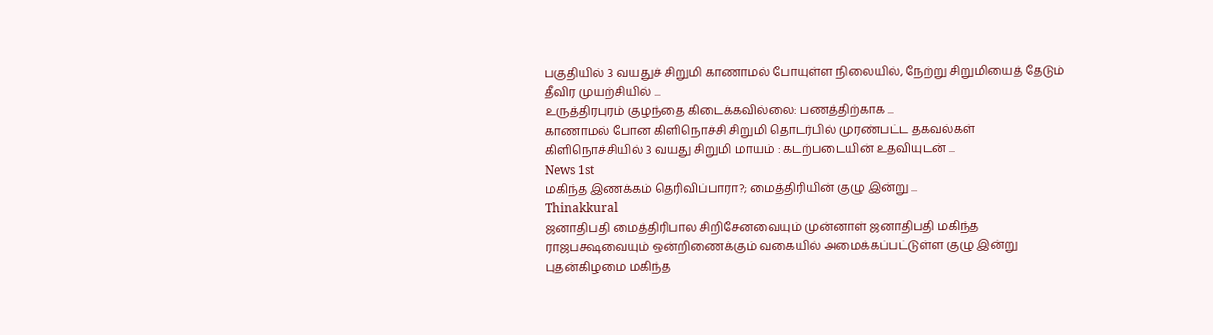பகுதியில் 3 வயதுச் சிறுமி காணாமல் போயுள்ள நிலையில், நேற்று சிறுமியைத் தேடும் தீவிர முயற்சியில் ...
உருத்திரபுரம் குழந்தை கிடைக்கவில்லை: பணத்திற்காக ...
காணாமல் போன கிளிநொச்சி சிறுமி தொடர்பில் முரண்பட்ட தகவல்கள்
கிளிநொச்சியில் 3 வயது சிறுமி மாயம் : கடற்படையின் உதவியுடன் ...
News 1st
மகிந்த இணக்கம் தெரிவிப்பாரா?; மைத்திரியின் குழு இன்று ...
Thinakkural
ஜனாதிபதி மைத்திரிபால சிறிசேனவையும் முன்னாள் ஜனாதிபதி மகிந்த ராஜபக்ஷவையும் ஒன்றிணைக்கும் வகையில் அமைக்கப்பட்டுள்ள குழு இன்று புதன்கிழமை மகிந்த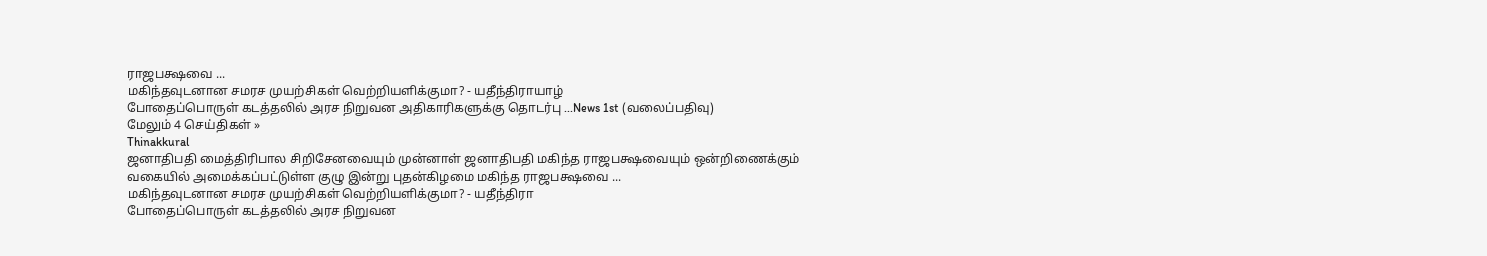ராஜபக்ஷவை ...
மகிந்தவுடனான சமரச முயற்சிகள் வெற்றியளிக்குமா? - யதீந்திராயாழ்
போதைப்பொருள் கடத்தலில் அரச நிறுவன அதிகாரிகளுக்கு தொடர்பு ...News 1st (வலைப்பதிவு)
மேலும் 4 செய்திகள் »
Thinakkural
ஜனாதிபதி மைத்திரிபால சிறிசேனவையும் முன்னாள் ஜனாதிபதி மகிந்த ராஜபக்ஷவையும் ஒன்றிணைக்கும் வகையில் அமைக்கப்பட்டுள்ள குழு இன்று புதன்கிழமை மகிந்த ராஜபக்ஷவை ...
மகிந்தவுடனான சமரச முயற்சிகள் வெற்றியளிக்குமா? - யதீந்திரா
போதைப்பொருள் கடத்தலில் அரச நிறுவன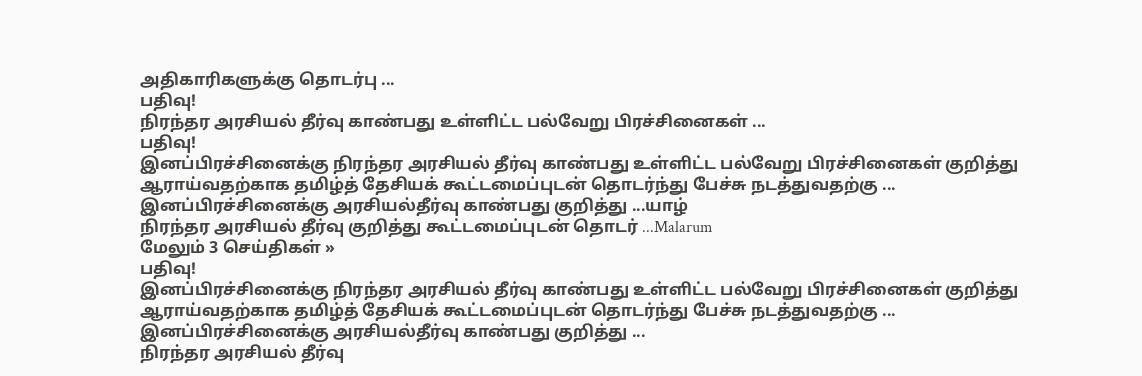அதிகாரிகளுக்கு தொடர்பு ...
பதிவு!
நிரந்தர அரசியல் தீர்வு காண்பது உள்ளிட்ட பல்வேறு பிரச்சினைகள் ...
பதிவு!
இனப்பிரச்சினைக்கு நிரந்தர அரசியல் தீர்வு காண்பது உள்ளிட்ட பல்வேறு பிரச்சினைகள் குறித்து ஆராய்வதற்காக தமிழ்த் தேசியக் கூட்டமைப்புடன் தொடர்ந்து பேச்சு நடத்துவதற்கு ...
இனப்பிரச்சினைக்கு அரசியல்தீர்வு காண்பது குறித்து ...யாழ்
நிரந்தர அரசியல் தீர்வு குறித்து கூட்டமைப்புடன் தொடர் ...Malarum
மேலும் 3 செய்திகள் »
பதிவு!
இனப்பிரச்சினைக்கு நிரந்தர அரசியல் தீர்வு காண்பது உள்ளிட்ட பல்வேறு பிரச்சினைகள் குறித்து ஆராய்வதற்காக தமிழ்த் தேசியக் கூட்டமைப்புடன் தொடர்ந்து பேச்சு நடத்துவதற்கு ...
இனப்பிரச்சினைக்கு அரசியல்தீர்வு காண்பது குறித்து ...
நிரந்தர அரசியல் தீர்வு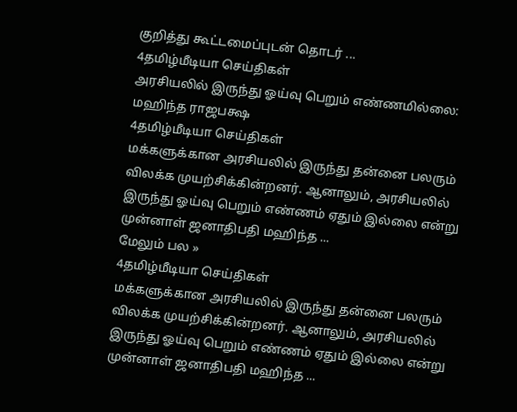குறித்து கூட்டமைப்புடன் தொடர் ...
4தமிழ்மீடியா செய்திகள்
அரசியலில் இருந்து ஓய்வு பெறும் எண்ணமில்லை: மஹிந்த ராஜபக்ஷ
4தமிழ்மீடியா செய்திகள்
மக்களுக்கான அரசியலில் இருந்து தன்னை பலரும் விலக்க முயற்சிக்கின்றனர். ஆனாலும், அரசியலில் இருந்து ஓய்வு பெறும் எண்ணம் ஏதும் இல்லை என்று முன்னாள் ஜனாதிபதி மஹிந்த ...
மேலும் பல »
4தமிழ்மீடியா செய்திகள்
மக்களுக்கான அரசியலில் இருந்து தன்னை பலரும் விலக்க முயற்சிக்கின்றனர். ஆனாலும், அரசியலில் இருந்து ஓய்வு பெறும் எண்ணம் ஏதும் இல்லை என்று முன்னாள் ஜனாதிபதி மஹிந்த ...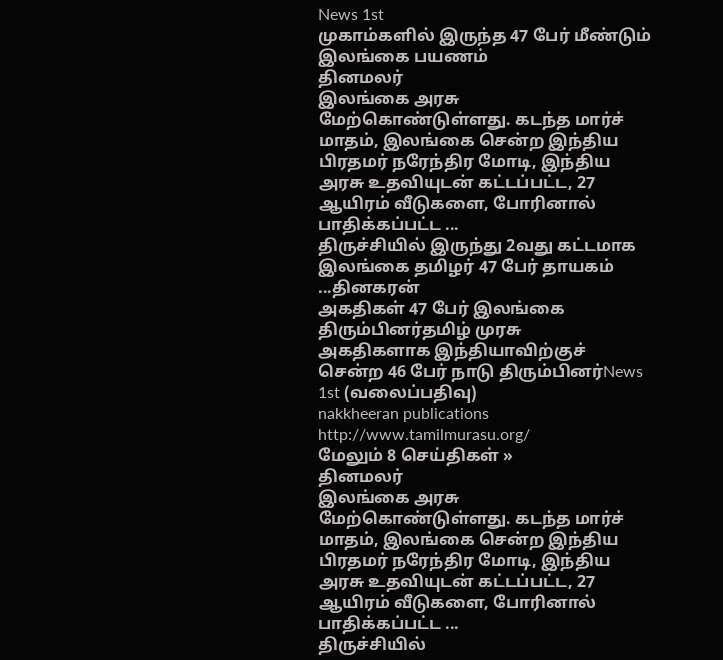News 1st
முகாம்களில் இருந்த 47 பேர் மீண்டும் இலங்கை பயணம்
தினமலர்
இலங்கை அரசு மேற்கொண்டுள்ளது. கடந்த மார்ச் மாதம், இலங்கை சென்ற இந்திய பிரதமர் நரேந்திர மோடி, இந்திய அரசு உதவியுடன் கட்டப்பட்ட, 27 ஆயிரம் வீடுகளை, போரினால் பாதிக்கப்பட்ட ...
திருச்சியில் இருந்து 2வது கட்டமாக இலங்கை தமிழர் 47 பேர் தாயகம் ...தினகரன்
அகதிகள் 47 பேர் இலங்கை திரும்பினர்தமிழ் முரசு
அகதிகளாக இந்தியாவிற்குச் சென்ற 46 பேர் நாடு திரும்பினர்News 1st (வலைப்பதிவு)
nakkheeran publications
http://www.tamilmurasu.org/
மேலும் 8 செய்திகள் »
தினமலர்
இலங்கை அரசு மேற்கொண்டுள்ளது. கடந்த மார்ச் மாதம், இலங்கை சென்ற இந்திய பிரதமர் நரேந்திர மோடி, இந்திய அரசு உதவியுடன் கட்டப்பட்ட, 27 ஆயிரம் வீடுகளை, போரினால் பாதிக்கப்பட்ட ...
திருச்சியில்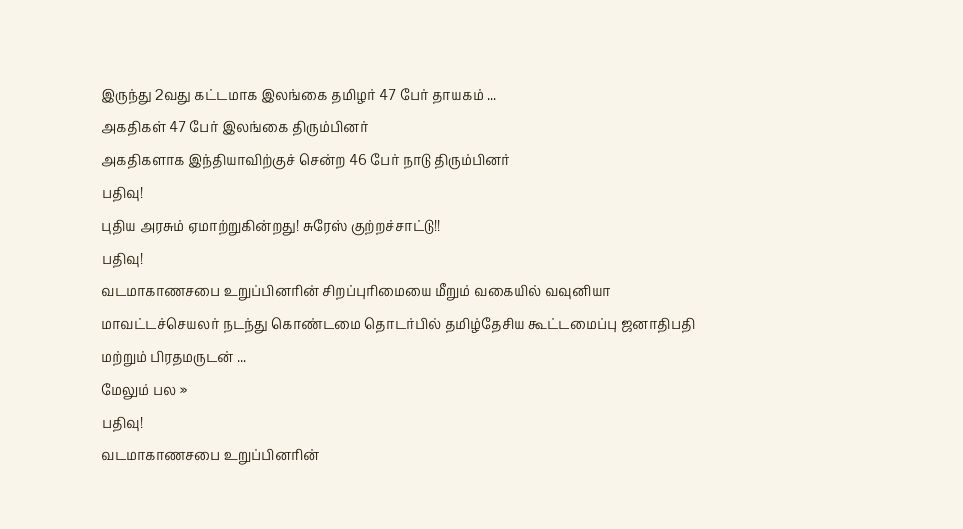இருந்து 2வது கட்டமாக இலங்கை தமிழர் 47 பேர் தாயகம் ...
அகதிகள் 47 பேர் இலங்கை திரும்பினர்
அகதிகளாக இந்தியாவிற்குச் சென்ற 46 பேர் நாடு திரும்பினர்
பதிவு!
புதிய அரசும் ஏமாற்றுகின்றது! சுரேஸ் குற்றச்சாட்டு!!
பதிவு!
வடமாகாணசபை உறுப்பினரின் சிறப்புரிமையை மீறும் வகையில் வவுனியா மாவட்டச்செயலர் நடந்து கொண்டமை தொடர்பில் தமிழ்தேசிய கூட்டமைப்பு ஜனாதிபதி மற்றும் பிரதமருடன் ...
மேலும் பல »
பதிவு!
வடமாகாணசபை உறுப்பினரின்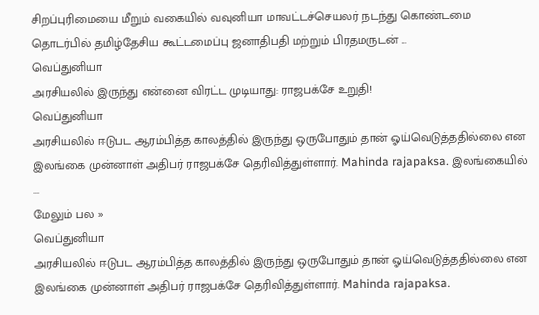சிறப்புரிமையை மீறும் வகையில் வவுனியா மாவட்டச்செயலர் நடந்து கொண்டமை தொடர்பில் தமிழ்தேசிய கூட்டமைப்பு ஜனாதிபதி மற்றும் பிரதமருடன் ...
வெப்துனியா
அரசியலில் இருந்து என்னை விரட்ட முடியாது: ராஜபக்சே உறுதி!
வெப்துனியா
அரசியலில் ஈடுபட ஆரம்பித்த காலத்தில் இருந்து ஒருபோதும் தான் ஓய்வெடுத்ததில்லை என இலங்கை முன்னாள் அதிபர் ராஜபக்சே தெரிவித்துள்ளார். Mahinda rajapaksa. இலங்கையில் ...
மேலும் பல »
வெப்துனியா
அரசியலில் ஈடுபட ஆரம்பித்த காலத்தில் இருந்து ஒருபோதும் தான் ஓய்வெடுத்ததில்லை என இலங்கை முன்னாள் அதிபர் ராஜபக்சே தெரிவித்துள்ளார். Mahinda rajapaksa.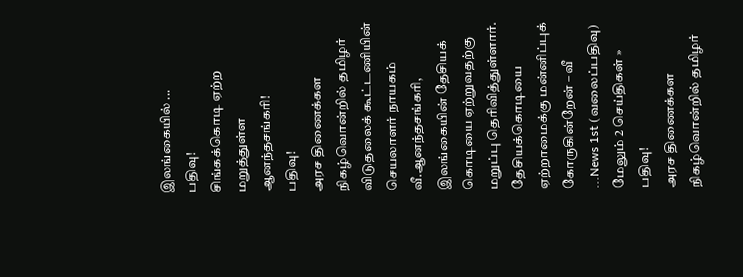இலங்கையில் ...
பதிவு!
சிங்கக்கொடி ஏற்ற மறுத்துள்ள ஆனந்தசங்கரி!
பதிவு!
அரச திணைக்கள நிகழ்வொன்றில் தமிழர் விடுதலைக் கூட்டணியின் செயலாளர் நாயகம் வீ.ஆனந்தசங்கரி, இலங்கையின் தேசியக் கொடியை ஏற்றுவதற்கு மறுப்பு தெரிவித்துள்ளார்.
தேசியக்கொடியை ஏற்றாமைக்கு மன்னிப்புக் கோருகின்றேன் – வீ ...News 1st (வலைப்பதிவு)
மேலும் 2 செய்திகள் »
பதிவு!
அரச திணைக்கள நிகழ்வொன்றில் தமிழர்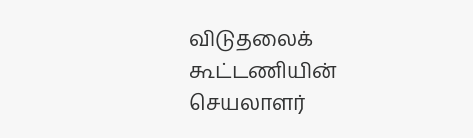விடுதலைக் கூட்டணியின் செயலாளர்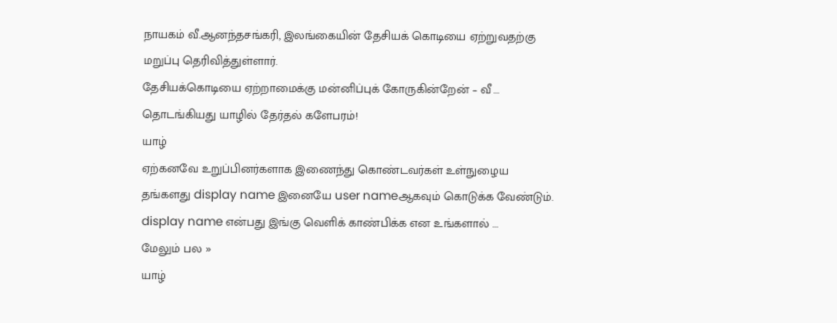நாயகம் வீ.ஆனந்தசங்கரி, இலங்கையின் தேசியக் கொடியை ஏற்றுவதற்கு மறுப்பு தெரிவித்துள்ளார்.
தேசியக்கொடியை ஏற்றாமைக்கு மன்னிப்புக் கோருகின்றேன் – வீ ...
தொடங்கியது யாழில் தேர்தல் களேபரம்!
யாழ்
ஏற்கனவே உறுப்பினர்களாக இணைந்து கொண்டவர்கள் உள்நுழைய தங்களது display name இனையே user nameஆகவும் கொடுக்க வேண்டும். display name என்பது இங்கு வெளிக் காண்பிக்க என உங்களால் ...
மேலும் பல »
யாழ்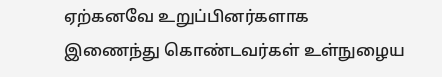ஏற்கனவே உறுப்பினர்களாக இணைந்து கொண்டவர்கள் உள்நுழைய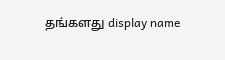தங்களது display name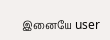இனையே user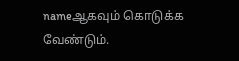nameஆகவும் கொடுக்க வேண்டும்.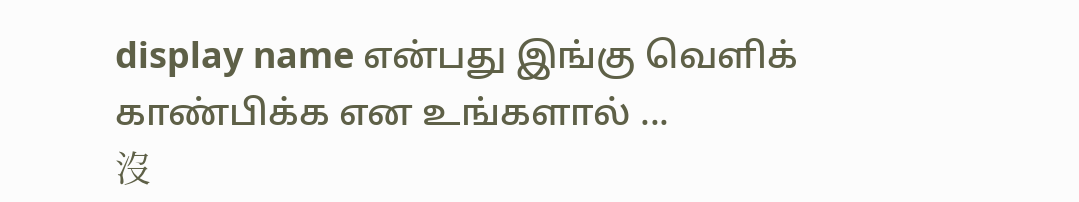display name என்பது இங்கு வெளிக் காண்பிக்க என உங்களால் ...
沒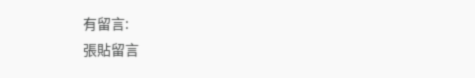有留言:
張貼留言